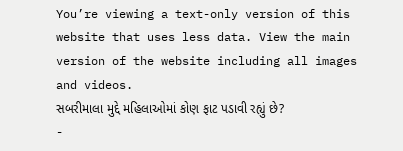You’re viewing a text-only version of this website that uses less data. View the main version of the website including all images and videos.
સબરીમાલા મુદ્દે મહિલાઓમાં કોણ ફાટ પડાવી રહ્યું છે?
-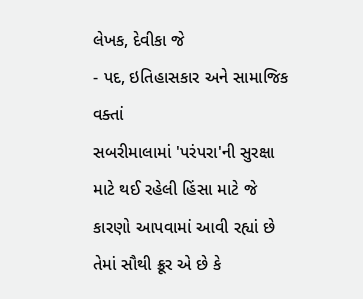લેખક, દેવીકા જે
- પદ, ઇતિહાસકાર અને સામાજિક વક્તાં
સબરીમાલામાં 'પરંપરા'ની સુરક્ષા માટે થઈ રહેલી હિંસા માટે જે કારણો આપવામાં આવી રહ્યાં છે તેમાં સૌથી ક્રૂર એ છે કે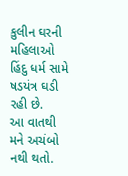કુલીન ઘરની મહિલાઓ હિંદુ ધર્મ સામે ષડયંત્ર ઘડી રહી છે.
આ વાતથી મને અચંબો નથી થતો.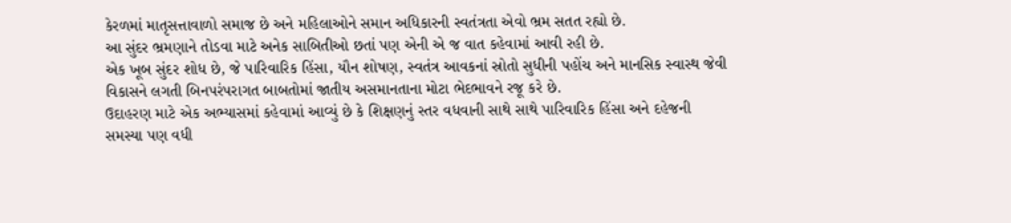કેરળમાં માતૃસત્તાવાળો સમાજ છે અને મહિલાઓને સમાન અધિકારની સ્વતંત્રતા એવો ભ્રમ સતત રહ્યો છે.
આ સુંદર ભ્રમણાને તોડવા માટે અનેક સાબિતીઓ છતાં પણ એની એ જ વાત કહેવામાં આવી રહી છે.
એક ખૂબ સુંદર શોધ છે, જે પારિવારિક હિંસા, યૌન શોષણ, સ્વતંત્ર આવકનાં સ્રોતો સુધીની પહોંચ અને માનસિક સ્વાસ્થ જેવી વિકાસને લગતી બિનપરંપરાગત બાબતોમાં જાતીય અસમાનતાના મોટા ભેદભાવને રજૂ કરે છે.
ઉદાહરણ માટે એક અભ્યાસમાં કહેવામાં આવ્યું છે કે શિક્ષણનું સ્તર વધવાની સાથે સાથે પારિવારિક હિંસા અને દહેજની સમસ્યા પણ વધી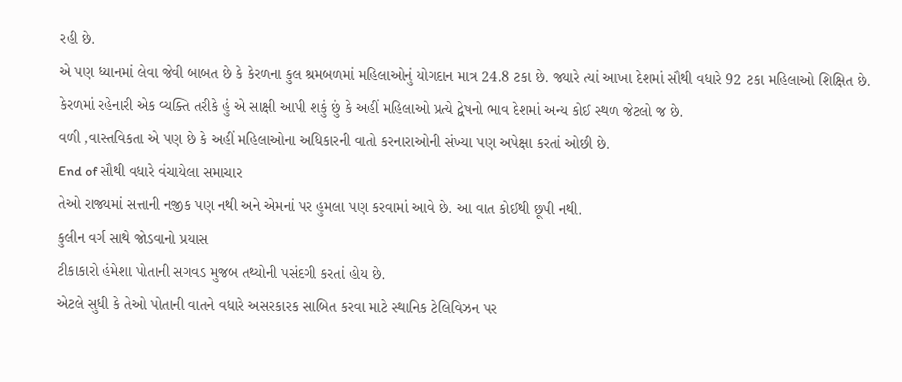રહી છે.
એ પણ ધ્યાનમાં લેવા જેવી બાબત છે કે કેરળના કુલ શ્રમબળમાં મહિલાઓનું યોગદાન માત્ર 24.8 ટકા છે. જ્યારે ત્યાં આખા દેશમાં સૌથી વધારે 92 ટકા મહિલાઓ શિક્ષિત છે.
કેરળમાં રહેનારી એક વ્યક્તિ તરીકે હું એ સાક્ષી આપી શકું છું કે અહીં મહિલાઓ પ્રત્યે દ્વેષનો ભાવ દેશમાં અન્ય કોઈ સ્થળ જેટલો જ છે.
વળી ,વાસ્તવિકતા એ પણ છે કે અહીં મહિલાઓના અધિકારની વાતો કરનારાઓની સંખ્યા પણ અપેક્ષા કરતાં ઓછી છે.
End of સૌથી વધારે વંચાયેલા સમાચાર
તેઓ રાજ્યમાં સત્તાની નજીક પણ નથી અને એમનાં પર હુમલા પણ કરવામાં આવે છે. આ વાત કોઈથી છૂપી નથી.
કુલીન વર્ગ સાથે જોડવાનો પ્રયાસ
ટીકાકારો હંમેશા પોતાની સગવડ મુજબ તથ્યોની પસંદગી કરતાં હોય છે.
એટલે સુધી કે તેઓ પોતાની વાતને વધારે અસરકારક સાબિત કરવા માટે સ્થાનિક ટેલિવિઝન પર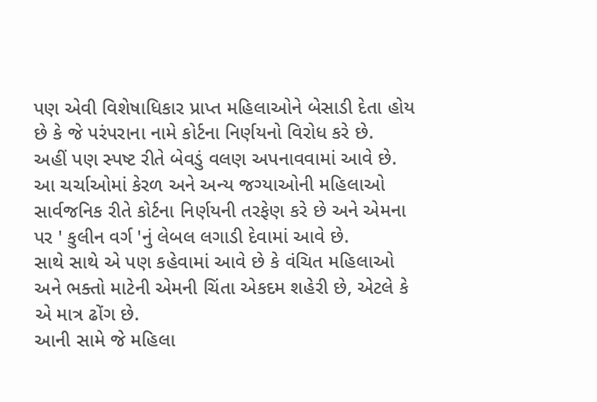પણ એવી વિશેષાધિકાર પ્રાપ્ત મહિલાઓને બેસાડી દેતા હોય છે કે જે પરંપરાના નામે કોર્ટના નિર્ણયનો વિરોધ કરે છે.
અહીં પણ સ્પષ્ટ રીતે બેવડું વલણ અપનાવવામાં આવે છે.
આ ચર્ચાઓમાં કેરળ અને અન્ય જગ્યાઓની મહિલાઓ સાર્વજનિક રીતે કોર્ટના નિર્ણયની તરફેણ કરે છે અને એમના પર ' કુલીન વર્ગ 'નું લેબલ લગાડી દેવામાં આવે છે.
સાથે સાથે એ પણ કહેવામાં આવે છે કે વંચિત મહિલાઓ અને ભક્તો માટેની એમની ચિંતા એકદમ શહેરી છે, એટલે કે એ માત્ર ઢોંગ છે.
આની સામે જે મહિલા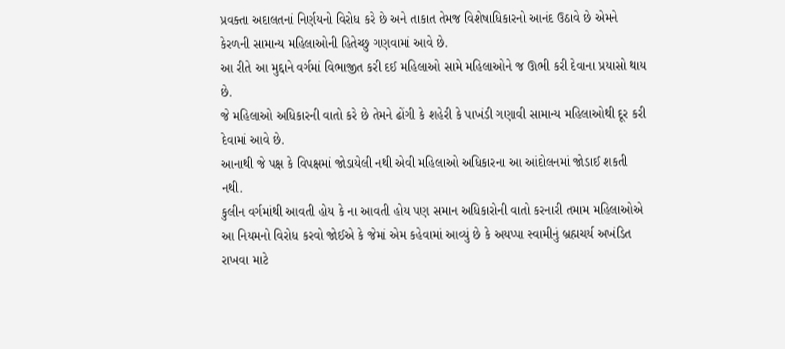પ્રવક્તા અદાલતનાં નિર્ણયનો વિરોધ કરે છે અને તાકાત તેમજ વિશેષાધિકારનો આનંદ ઉઠાવે છે એમને કેરળની સામાન્ય મહિલાઓની હિતેચ્છુ ગણવામાં આવે છે.
આ રીતે આ મુદ્દાને વર્ગમાં વિભાજીત કરી દઈ મહિલાઓ સામે મહિલાઓને જ ઊભી કરી દેવાના પ્રયાસો થાય છે.
જે મહિલાઓ અધિકારની વાતો કરે છે તેમને ઢોંગી કે શહેરી કે પાખંડી ગણાવી સામાન્ય મહિલાઓથી દૂર કરી દેવામાં આવે છે.
આનાથી જે પક્ષ કે વિપક્ષમાં જોડાયેલી નથી એવી મહિલાઓ અધિકારના આ આંદોલનમાં જોડાઈ શકતી નથી.
કુલીન વર્ગમાંથી આવતી હોય કે ના આવતી હોય પણ સમાન અધિકારોની વાતો કરનારી તમામ મહિલાઓએ આ નિયમનો વિરોધ કરવો જોઈએ કે જેમાં એમ કહેવામાં આવ્યું છે કે અયપ્પા સ્વામીનું બ્રહ્મચર્ય અખંડિત રાખવા માટે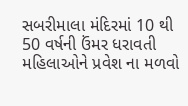સબરીમાલા મંદિરમાં 10 થી 50 વર્ષની ઉંમર ધરાવતી મહિલાઓને પ્રવેશ ના મળવો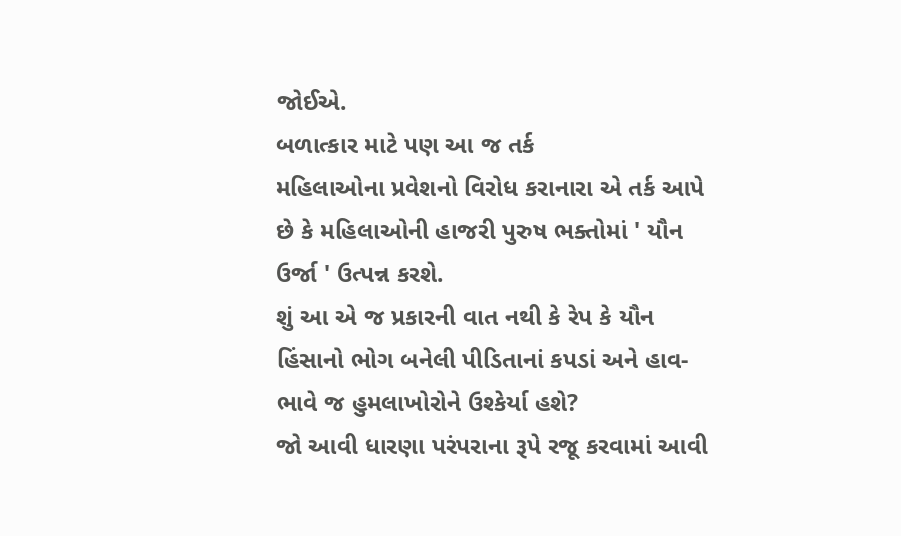જોઈએ.
બળાત્કાર માટે પણ આ જ તર્ક
મહિલાઓના પ્રવેશનો વિરોધ કરાનારા એ તર્ક આપે છે કે મહિલાઓની હાજરી પુરુષ ભક્તોમાં ' યૌન ઉર્જા ' ઉત્પન્ન કરશે.
શું આ એ જ પ્રકારની વાત નથી કે રેપ કે યૌન હિંસાનો ભોગ બનેલી પીડિતાનાં કપડાં અને હાવ-ભાવે જ હુમલાખોરોને ઉશ્કેર્યા હશે?
જો આવી ધારણા પરંપરાના રૂપે રજૂ કરવામાં આવી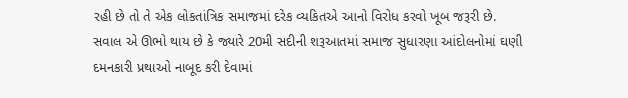રહી છે તો તે એક લોકતાંત્રિક સમાજમાં દરેક વ્યકિતએ આનો વિરોધ કરવો ખૂબ જરૂરી છે.
સવાલ એ ઊભો થાય છે કે જ્યારે 20મી સદીની શરૂઆતમાં સમાજ સુધારણા આંદોલનોમાં ઘણી દમનકારી પ્રથાઓ નાબૂદ કરી દેવામાં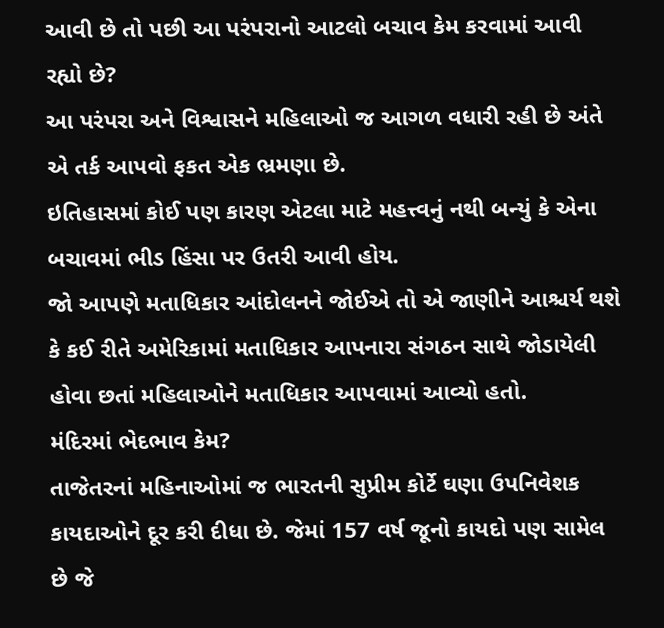આવી છે તો પછી આ પરંપરાનો આટલો બચાવ કેમ કરવામાં આવી રહ્યો છે?
આ પરંપરા અને વિશ્વાસને મહિલાઓ જ આગળ વધારી રહી છે અંતે એ તર્ક આપવો ફકત એક ભ્રમણા છે.
ઇતિહાસમાં કોઈ પણ કારણ એટલા માટે મહત્ત્વનું નથી બન્યું કે એના બચાવમાં ભીડ હિંસા પર ઉતરી આવી હોય.
જો આપણે મતાધિકાર આંદોલનને જોઈએ તો એ જાણીને આશ્ચર્ય થશે કે કઈ રીતે અમેરિકામાં મતાધિકાર આપનારા સંગઠન સાથે જોડાયેલી હોવા છતાં મહિલાઓને મતાધિકાર આપવામાં આવ્યો હતો.
મંદિરમાં ભેદભાવ કેમ?
તાજેતરનાં મહિનાઓમાં જ ભારતની સુપ્રીમ કોર્ટે ઘણા ઉપનિવેશક કાયદાઓને દૂર કરી દીધા છે. જેમાં 157 વર્ષ જૂનો કાયદો પણ સામેલ છે જે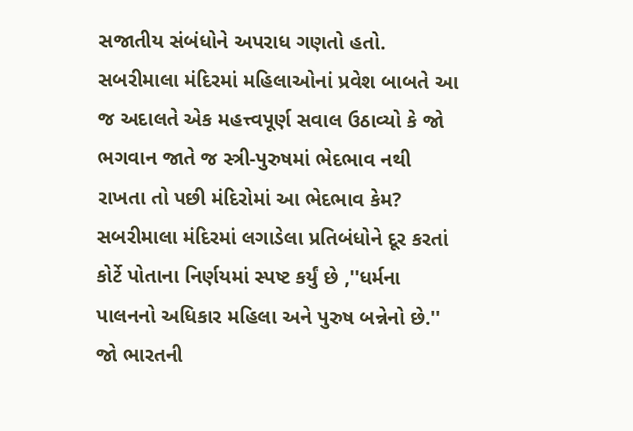સજાતીય સંબંધોને અપરાધ ગણતો હતો.
સબરીમાલા મંદિરમાં મહિલાઓનાં પ્રવેશ બાબતે આ જ અદાલતે એક મહત્ત્વપૂર્ણ સવાલ ઉઠાવ્યો કે જો ભગવાન જાતે જ સ્ત્રી-પુરુષમાં ભેદભાવ નથી રાખતા તો પછી મંદિરોમાં આ ભેદભાવ કેમ?
સબરીમાલા મંદિરમાં લગાડેલા પ્રતિબંધોને દૂર કરતાં કોર્ટે પોતાના નિર્ણયમાં સ્પષ્ટ કર્યું છે ,''ધર્મના પાલનનો અધિકાર મહિલા અને પુરુષ બન્નેનો છે.''
જો ભારતની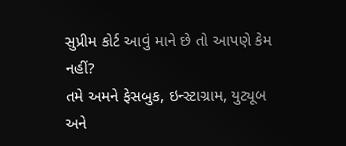સુપ્રીમ કોર્ટ આવું માને છે તો આપણે કેમ નહીં?
તમે અમને ફેસબુક, ઇન્સ્ટાગ્રામ, યુટ્યૂબ અને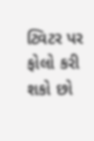ટ્વિટર પર ફોલો કરી શકો છો